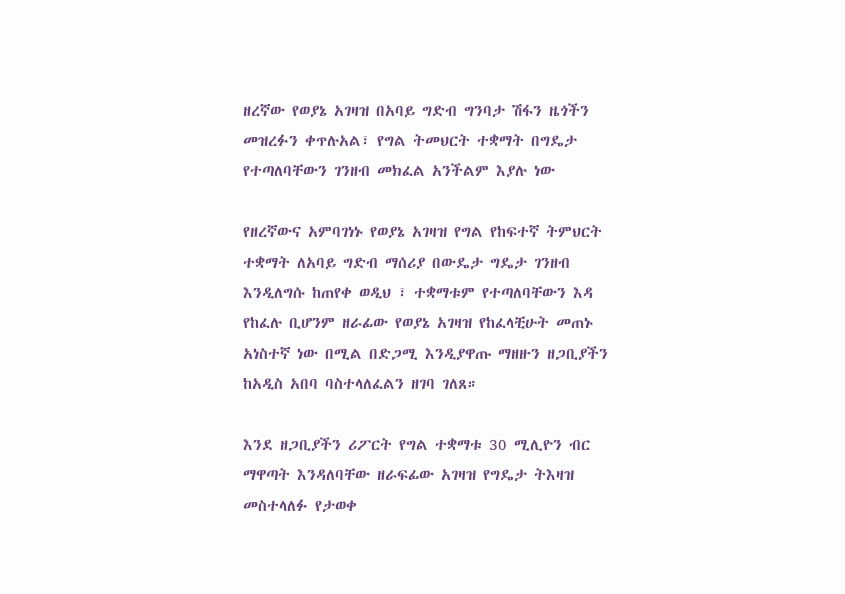ዘረኛው የወያኔ አገዛዝ በአባይ ግድብ ግንባታ ሽፋን ዜጎችን መዝረፉን ቀጥሉአል፣ የግል ትመህርት ተቋማት በግዴታ የተጣለባቸውን ገንዘብ መክፈል አንችልም እያሉ ነው

የዘረኛውና አምባገነኑ የወያኔ አገዛዝ የግል የከፍተኛ ትምህርት ተቋማት ለአባይ ግድብ ማሰሪያ በውዴታ ግዴታ ገንዘብ እንዲለግሱ ከጠየቀ ወዲህ ፣ ተቋማቱም የተጣለባቸውን እዳ የከፈሉ ቢሆንም ዘራፊው የወያኔ አገዛዝ የከፈላቺሁት መጠኑ አነስተኛ ነው በሚል በድጋሚ እንዲያዋጡ ማዘዙን ዘጋቢያችን ከአዲስ አበባ ባስተላለፈልን ዘገባ ገለጸ።

እንደ ዘጋቢያችን ሪፖርት የግል ተቋማቱ 30 ሚሊዮን ብር ማዋጣት እንዳለባቸው ዘራፍፊው አገዛዝ የግዴታ ትእዛዝ መስተላለፉ የታወቀ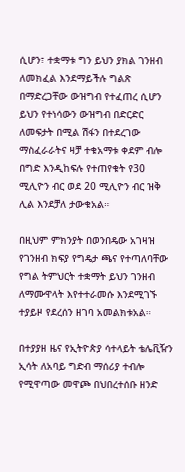ሲሆን፣ ተቋማቱ ግን ይህን ያክል ገንዘብ ለመክፈል እንደማይችሉ ግልጽ በማድረጋቸው ውዝግብ የተፈጠረ ሲሆን ይህን የተነሳውን ውዝግብ በድርድር ለመፍታት በሚል ሽፋን በተደረገው ማስፈራራትና ዛቻ ተቁአማቱ ቀደም ብሎ በግድ እንዲከፍሉ የተጠየቁት የ30 ሚሊዮን ብር ወደ 20 ሚሊዮን ብር ዝቅ ሊል እንደቻለ ታውቁአል።

በዚህም ምክንያት በወንበዴው አገዛዝ የገንዘብ ክፍያ የግዴታ ጫና የተጣለባቸው የግል ትምህርት ተቋማት ይህን ገንዘብ ለማሙዋላት እየተተራመሱ እንደሚገኙ ተያይዞ የደረሰን ዘገባ አመልክቱአል።

በተያያዘ ዜና የኢትዮጵያ ሳተላይት ቴሌቪዥን ኢሳት ለአባይ ግድብ ማሰሪያ ተብሎ የሚዋጣው መዋጮ በህበረተሰቡ ዘንድ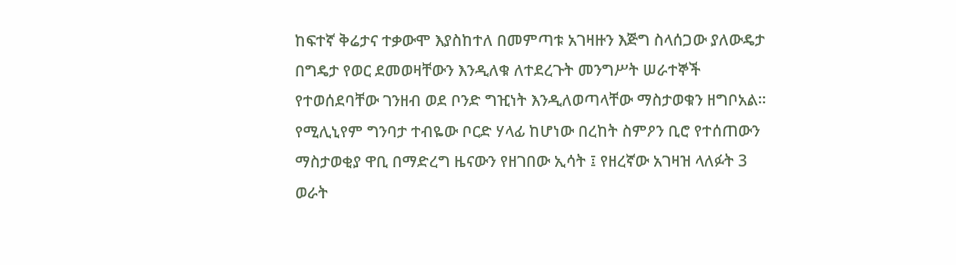ከፍተኛ ቅሬታና ተቃውሞ እያስከተለ በመምጣቱ አገዛዙን እጅግ ስላሰጋው ያለውዴታ በግዴታ የወር ደመወዛቸውን እንዲለቁ ለተደረጉት መንግሥት ሠራተኞች የተወሰደባቸው ገንዘብ ወደ ቦንድ ግዢነት እንዲለወጣላቸው ማስታወቁን ዘግቦአል። የሚሊኒየም ግንባታ ተብዬው ቦርድ ሃላፊ ከሆነው በረከት ስምዖን ቢሮ የተሰጠውን ማስታወቂያ ዋቢ በማድረግ ዜናውን የዘገበው ኢሳት ፤ የዘረኛው አገዛዝ ላለፉት 3 ወራት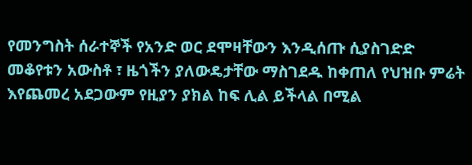የመንግስት ሰራተኞች የአንድ ወር ደሞዛቸውን እንዲሰጡ ሲያስገድድ መቆየቱን አውስቶ ፣ ዜጎችን ያለውዴታቸው ማስገደዱ ከቀጠለ የህዝቡ ምሬት እየጨመረ አደጋውም የዚያን ያክል ከፍ ሊል ይችላል በሚል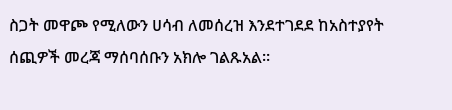ስጋት መዋጮ የሚለውን ሀሳብ ለመሰረዝ እንደተገደደ ከአስተያየት ሰጪዎች መረጃ ማሰባሰቡን አክሎ ገልጹአል።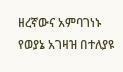ዘረኛውና አምባገነኑ የወያኔ አገዛዝ በተለያዩ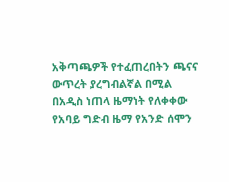አቅጣጫዎች የተፈጠረበትን ጫናና ውጥረት ያረግብልኛል በሚል በአዲስ ነጠላ ዜማነት የለቀቀው የአባይ ግድብ ዜማ የአንድ ሰሞን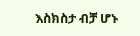እስክስታ ብቻ ሆኑ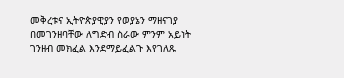መቅረቱና ኢትዮጵያዊያን የወያኔን ማዘናገያ በመገንዘባቸው ለግድብ ስራው ምንም አይነት ገንዘብ መክፈል እንደማይፈልጉ እየገለጹ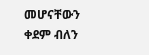መሆናቸውን ቀደም ብለን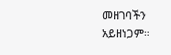መዘገባችን አይዘነጋም።